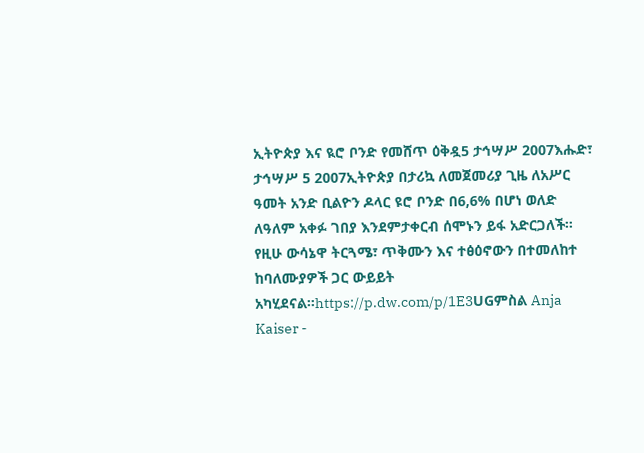ኢትዮጵያ እና ዪሮ ቦንድ የመሸጥ ዕቅዷ5 ታኅሣሥ 2007እሑድ፣ ታኅሣሥ 5 2007ኢትዮጵያ በታሪኳ ለመጀመሪያ ጊዜ ለአሥር ዓመት አንድ ቢልዮን ዶላር ዩሮ ቦንድ በ6,6% በሆነ ወለድ ለዓለም አቀፉ ገበያ እንደምታቀርብ ሰሞኑን ይፋ አድርጋለች። የዚሁ ውሳኔዋ ትርጓሜ፣ ጥቅሙን እና ተፅዕኖውን በተመለከተ ከባለሙያዎች ጋር ውይይት አካሂደናል።https://p.dw.com/p/1E3UGምስል Anja Kaiser -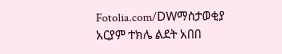Fotolia.com/DWማስታወቂያ አርያም ተክሌ ልደት አበበ